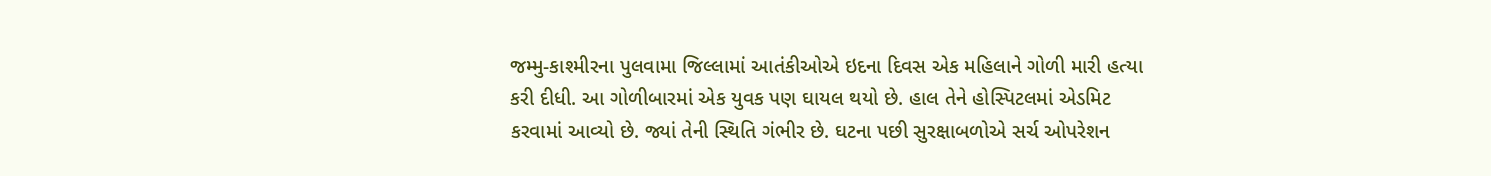જમ્મુ-કાશ્મીરના પુલવામા જિલ્લામાં આતંકીઓએ ઇદના દિવસ એક મહિલાને ગોળી મારી હત્યા કરી દીધી. આ ગોળીબારમાં એક યુવક પણ ઘાયલ થયો છે. હાલ તેને હોસ્પિટલમાં એડમિટ કરવામાં આવ્યો છે. જ્યાં તેની સ્થિતિ ગંભીર છે. ઘટના પછી સુરક્ષાબળોએ સર્ચ ઓપરેશન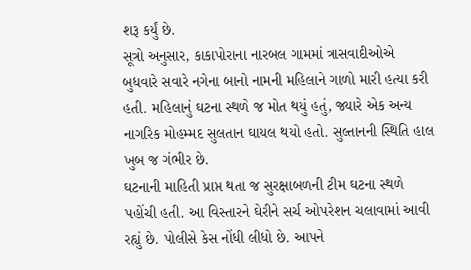શરૂ કર્યું છે.
સૂત્રો અનુસાર, કાકાપોરાના નારબલ ગામમાં ત્રાસવાદીઓએ બુધવારે સવારે નગેના બાનો નામની મહિલાને ગાળો મારી હત્યા કરી હતી. મહિલાનું ઘટના સ્થળે જ મોત થયું હતું, જ્યારે એક અન્ય નાગરિક મોહમ્મદ સુલતાન ઘાયલ થયો હતો. સુલ્તાનની સ્થિતિ હાલ ખુબ જ ગંભીર છે.
ઘટનાની માહિતી પ્રાપ્ત થતા જ સુરક્ષાબળની ટીમ ઘટના સ્થળે પહોંચી હતી. આ વિસ્તારને ઘેરીને સર્ચ ઓપરેશન ચલાવામાં આવી રહ્યું છે. પોલીસે કેસ નોંધી લીધો છે. આપને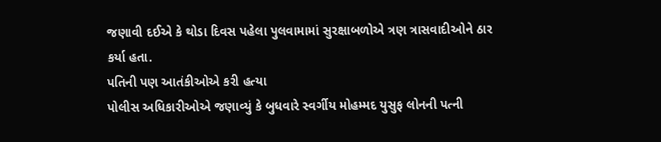જણાવી દઈએ કે થોડા દિવસ પહેલા પુલવામામાં સુરક્ષાબળોએ ત્રણ ત્રાસવાદીઓને ઠાર કર્યા હતા.
પતિની પણ આતંકીઓએ કરી હત્યા
પોલીસ અધિકારીઓએ જણાવ્યું કે બુધવારે સ્વર્ગીય મોહમ્મદ યુસુફ લોનની પત્ની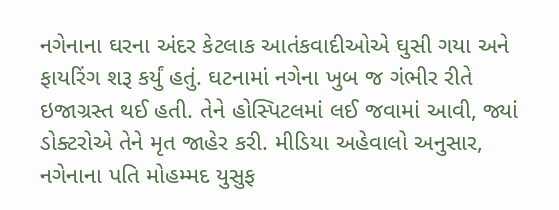નગેનાના ઘરના અંદર કેટલાક આતંકવાદીઓએ ઘુસી ગયા અને ફાયરિંગ શરૂ કર્યું હતું. ઘટનામાં નગેના ખુબ જ ગંભીર રીતે ઇજાગ્રસ્ત થઈ હતી. તેને હોસ્પિટલમાં લઈ જવામાં આવી, જ્યાં ડોક્ટરોએ તેને મૃત જાહેર કરી. મીડિયા અહેવાલો અનુસાર, નગેનાના પતિ મોહમ્મદ યુસુફ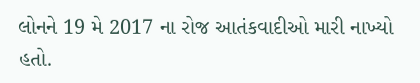લોનને 19 મે 2017 ના રોજ આતંકવાદીઓ મારી નાખ્યો હતો.